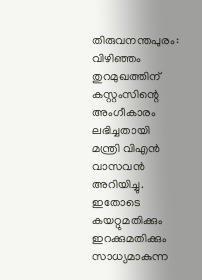തിരുവനന്തപുരം: വിഴിഞ്ഞം തുറമുഖത്തിന് കസ്റ്റംസിന്റെ അംഗീകാരം ലഭിച്ചതായി മന്ത്രി വിഎൻ വാസവൻ അറിയിച്ചു. ഇതോടെ കയറ്റുമതിക്കും ഇറക്കുമതിക്കും സാധ്യമാകുന്ന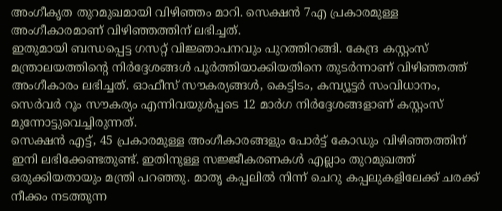അംഗീകൃത തുറമുഖമായി വിഴിഞ്ഞം മാറി. സെക്ഷൻ 7എ പ്രകാരമുള്ള അംഗീകാരമാണ് വിഴിഞ്ഞത്തിന് ലഭിച്ചത്.
ഇതുമായി ബന്ധപ്പെട്ട ഗസറ്റ് വിജ്ഞാപനവും പുറത്തിറങ്ങി. കേന്ദ്ര കസ്റ്റംസ് മന്ത്രാലയത്തിന്റെ നിർദ്ദേശങ്ങൾ പൂർത്തിയാക്കിയതിനെ തുടർന്നാണ് വിഴിഞ്ഞത്ത് അംഗീകാരം ലഭിച്ചത്. ഓഫീസ് സൗകര്യങ്ങൾ, കെട്ടിടം, കമ്പ്യൂട്ടർ സംവിധാനം, സെർവർ റൂം സൗകര്യം എന്നിവയുൾപ്പടെ 12 മാർഗ നിർദ്ദേശങ്ങളാണ് കസ്റ്റംസ് മുന്നോട്ടുവെച്ചിരുന്നത്.
സെക്ഷൻ എട്ട്, 45 പ്രകാരമുള്ള അംഗീകാരങ്ങളും പോർട്ട് കോഡും വിഴിഞ്ഞത്തിന് ഇനി ലഭിക്കേണ്ടതുണ്ട്. ഇതിനുള്ള സജ്ജീകരണകൾ എല്ലാം തുറമുഖത്ത് ഒരുക്കിയതായും മന്ത്രി പറഞ്ഞു. മാതൃ കപ്പലിൽ നിന്ന് ചെറു കപ്പലുകളിലേക്ക് ചരക്ക് നീക്കം നടത്തുന്ന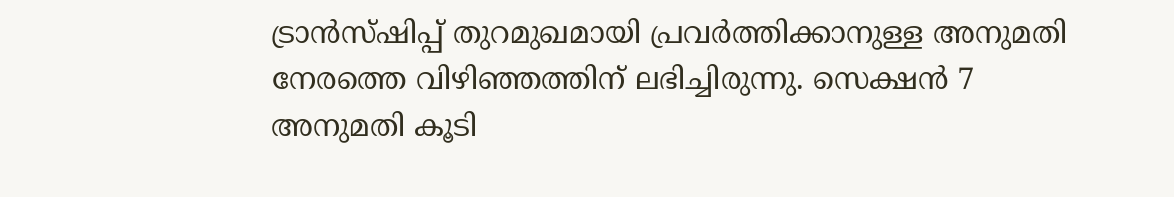ട്രാൻസ്ഷിപ്പ് തുറമുഖമായി പ്രവർത്തിക്കാനുള്ള അനുമതി നേരത്തെ വിഴിഞ്ഞത്തിന് ലഭിച്ചിരുന്നു. സെക്ഷൻ 7 അനുമതി കൂടി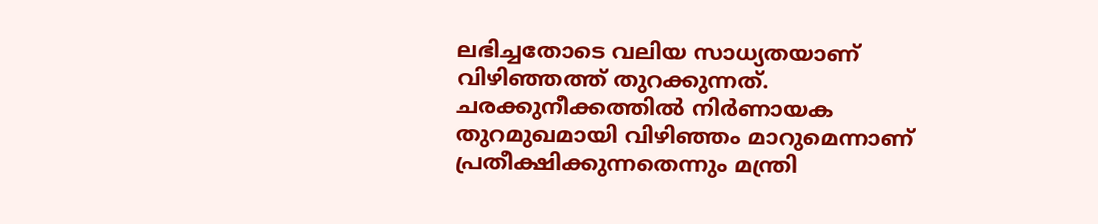ലഭിച്ചതോടെ വലിയ സാധ്യതയാണ് വിഴിഞ്ഞത്ത് തുറക്കുന്നത്. ചരക്കുനീക്കത്തിൽ നിർണായക തുറമുഖമായി വിഴിഞ്ഞം മാറുമെന്നാണ് പ്രതീക്ഷിക്കുന്നതെന്നും മന്ത്രി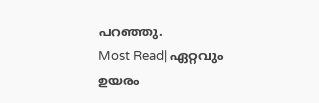പറഞ്ഞു.
Most Read| ഏറ്റവും ഉയരം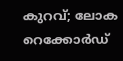കുറവ്; ലോക റെക്കോർഡ്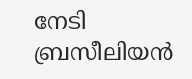നേടി ബ്രസീലിയൻ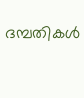ദമ്പതികൾ